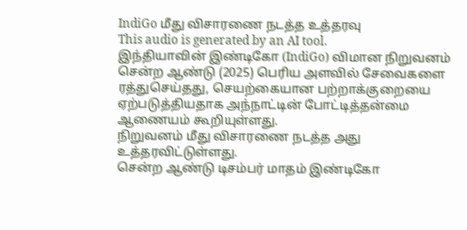IndiGo மீது விசாரணை நடத்த உத்தரவு
This audio is generated by an AI tool.
இந்தியாவின் இண்டிகோ (IndiGo) விமான நிறுவனம் சென்ற ஆண்டு (2025) பெரிய அளவில் சேவைகளை ரத்துசெய்தது, செயற்கையான பற்றாக்குறையை ஏற்படுத்தியதாக அந்நாட்டின் போட்டித்தன்மை ஆணையம் கூறியுள்ளது.
நிறுவனம் மீது விசாரணை நடத்த அது உத்தரவிட்டுள்ளது.
சென்ற ஆண்டு டிசம்பர் மாதம் இண்டிகோ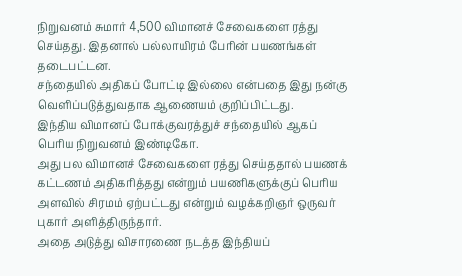நிறுவனம் சுமார் 4,500 விமானச் சேவைகளை ரத்து செய்தது. இதனால் பல்லாயிரம் பேரின் பயணங்கள் தடைபட்டன.
சந்தையில் அதிகப் போட்டி இல்லை என்பதை இது நன்கு வெளிப்படுத்துவதாக ஆணையம் குறிப்பிட்டது.
இந்திய விமானப் போக்குவரத்துச் சந்தையில் ஆகப் பெரிய நிறுவனம் இண்டிகோ.
அது பல விமானச் சேவைகளை ரத்து செய்ததால் பயணக் கட்டணம் அதிகரித்தது என்றும் பயணிகளுக்குப் பெரிய அளவில் சிரமம் ஏற்பட்டது என்றும் வழக்கறிஞர் ஒருவர் புகார் அளித்திருந்தார்.
அதை அடுத்து விசாரணை நடத்த இந்தியப்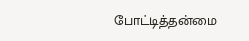போட்டித்தன்மை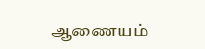ஆணையம்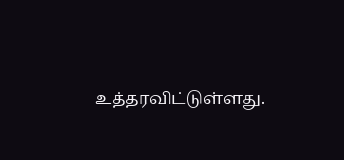உத்தரவிட்டுள்ளது.